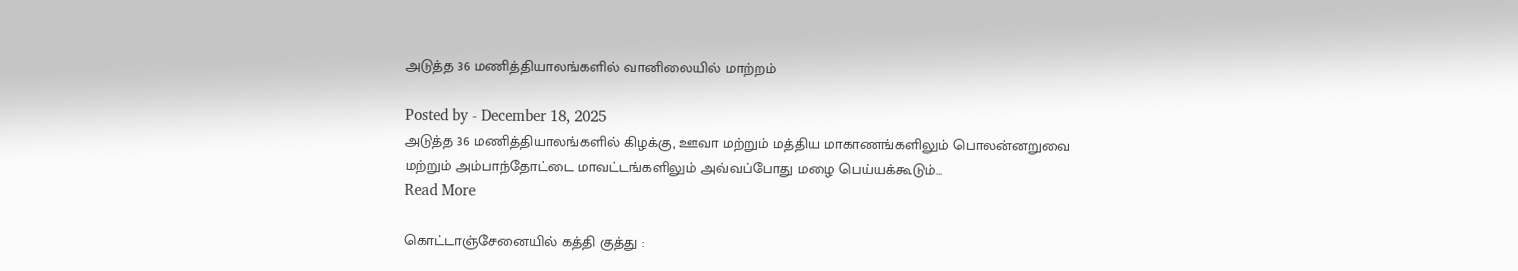அடுத்த 36 மணித்தியாலங்களில் வானிலையில் மாற்றம்

Posted by - December 18, 2025
அடுத்த 36 மணித்தியாலங்களில் கிழக்கு, ஊவா மற்றும் மத்திய மாகாணங்களிலும் பொலன்னறுவை மற்றும் அம்பாந்தோட்டை மாவட்டங்களிலும் அவ்வப்போது மழை பெய்யக்கூடும்…
Read More

கொட்டாஞ்சேனையில் கத்தி குத்து :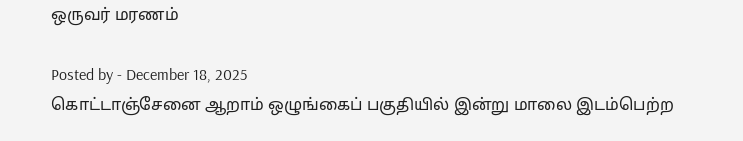ஒருவர் மரணம்

Posted by - December 18, 2025
கொட்டாஞ்சேனை ஆறாம் ஒழுங்கைப் பகுதியில் இன்று மாலை இடம்பெற்ற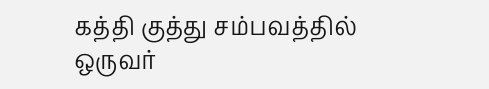கத்தி குத்து சம்பவத்தில் ஒருவர்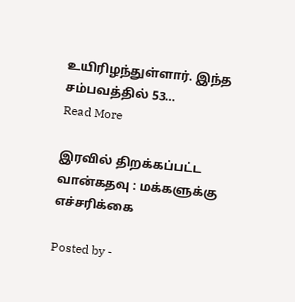உயிரிழந்துள்ளார். இந்த சம்பவத்தில் 53…
Read More

இரவில் திறக்கப்பட்ட வான்கதவு : மக்களுக்கு எச்சரிக்கை

Posted by -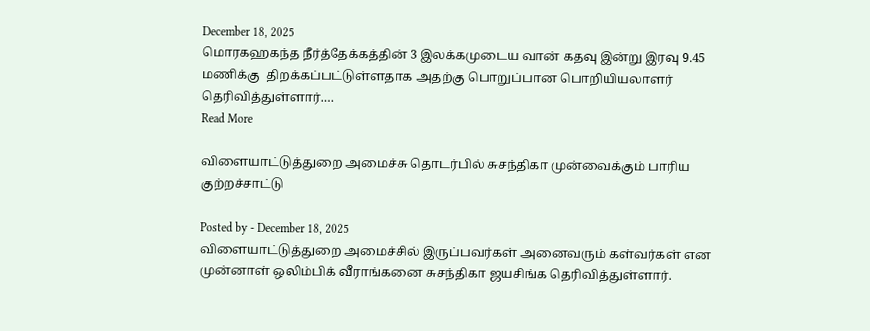December 18, 2025
மொரகஹகந்த நீர்த்தேக்கத்தின் 3 இலக்கமுடைய வான் கதவு இன்று இரவு 9.45 மணிக்கு  திறக்கப்பட்டுள்ளதாக அதற்கு பொறுப்பான பொறியியலாளர் தெரிவித்துள்ளார்.…
Read More

விளையாட்டுத்துறை அமைச்சு தொடர்பில் சுசந்திகா முன்வைக்கும் பாரிய குற்றச்சாட்டு

Posted by - December 18, 2025
விளையாட்டுத்துறை அமைச்சில் இருப்பவர்கள் அனைவரும் கள்வர்கள் என முன்னாள் ஒலிம்பிக் வீராங்கனை சுசந்திகா ஜயசிங்க தெரிவித்துள்ளார்.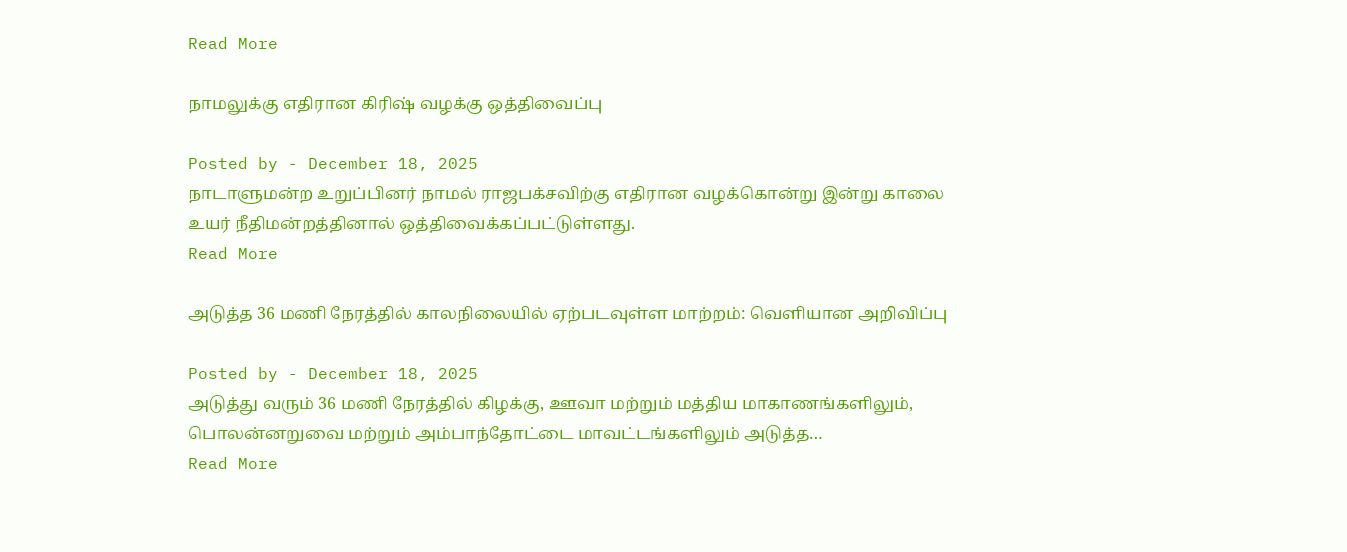Read More

நாமலுக்கு எதிரான கிரிஷ் வழக்கு ஒத்திவைப்பு

Posted by - December 18, 2025
நாடாளுமன்ற உறுப்பினர் நாமல் ராஜபக்சவிற்கு எதிரான வழக்கொன்று இன்று காலை உயர் நீதிமன்றத்தினால் ஒத்திவைக்கப்பட்டுள்ளது.
Read More

அடுத்த 36 மணி நேரத்தில் காலநிலையில் ஏற்படவுள்ள மாற்றம்: வெளியான அறிவிப்பு

Posted by - December 18, 2025
அடுத்து வரும் 36 மணி நேரத்தில் கிழக்கு, ஊவா மற்றும் மத்திய மாகாணங்களிலும், பொலன்னறுவை மற்றும் அம்பாந்தோட்டை மாவட்டங்களிலும் அடுத்த…
Read More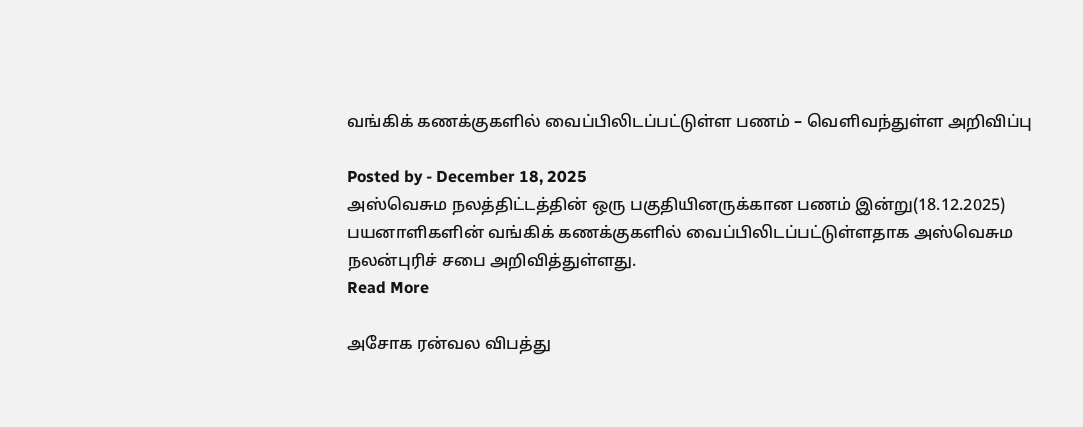வங்கிக் கணக்குகளில் வைப்பிலிடப்பட்டுள்ள பணம் – வெளிவந்துள்ள அறிவிப்பு

Posted by - December 18, 2025
அஸ்வெசும நலத்திட்டத்தின் ஒரு பகுதியினருக்கான பணம் இன்று(18.12.2025) பயனாளிகளின் வங்கிக் கணக்குகளில் வைப்பிலிடப்பட்டுள்ளதாக அஸ்வெசும நலன்புரிச் சபை அறிவித்துள்ளது.
Read More

அசோக ரன்வல விபத்து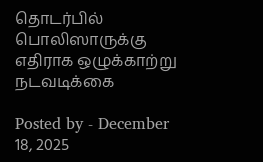தொடர்பில் பொலிஸாருக்கு எதிராக ஒழுக்காற்று நடவடிக்கை

Posted by - December 18, 2025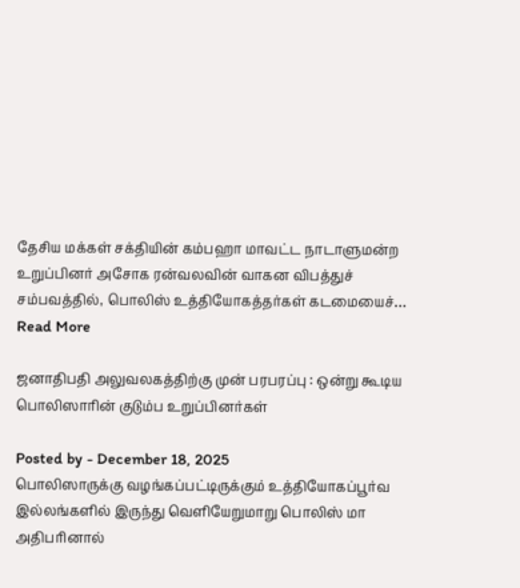தேசிய மக்கள் சக்தியின் கம்பஹா மாவட்ட நாடாளுமன்ற உறுப்பினர் அசோக ரன்வலவின் வாகன விபத்துச் சம்பவத்தில், பொலிஸ் உத்தியோகத்தர்கள் கடமையைச்…
Read More

ஜனாதிபதி அலுவலகத்திற்கு முன் பரபரப்பு : ஒன்று கூடிய பொலிஸாரின் குடும்ப உறுப்பினர்கள்

Posted by - December 18, 2025
பொலிஸாருக்கு வழங்கப்பட்டிருக்கும் உத்தியோகப்பூர்வ இல்லங்களில் இருந்து வெளியேறுமாறு பொலிஸ் மா அதிபரினால்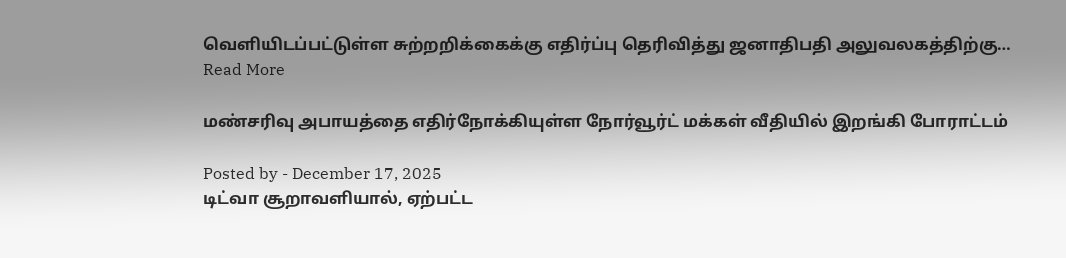வெளியிடப்பட்டுள்ள சுற்றறிக்கைக்கு எதிர்ப்பு தெரிவித்து ஜனாதிபதி அலுவலகத்திற்கு…
Read More

மண்சரிவு அபாயத்தை எதிர்நோக்கியுள்ள நோர்வூர்ட் மக்கள் வீதியில் இறங்கி போராட்டம்

Posted by - December 17, 2025
டிட்வா சூறாவளியால், ஏற்பட்ட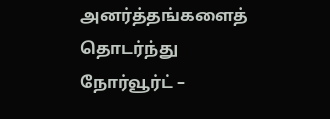அனர்த்தங்களைத் தொடர்ந்து நோர்வூர்ட் –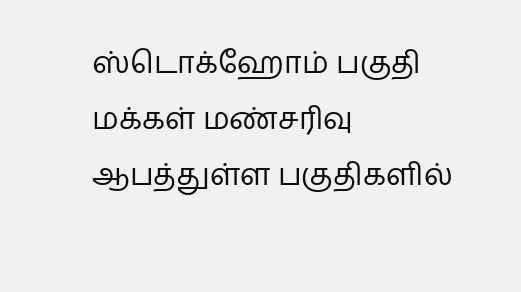ஸ்டொக்ஹோம் பகுதி மக்கள் மண்சரிவு ஆபத்துள்ள பகுதிகளில்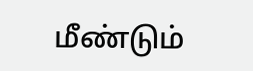மீண்டும்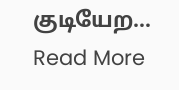குடியேற…
Read More